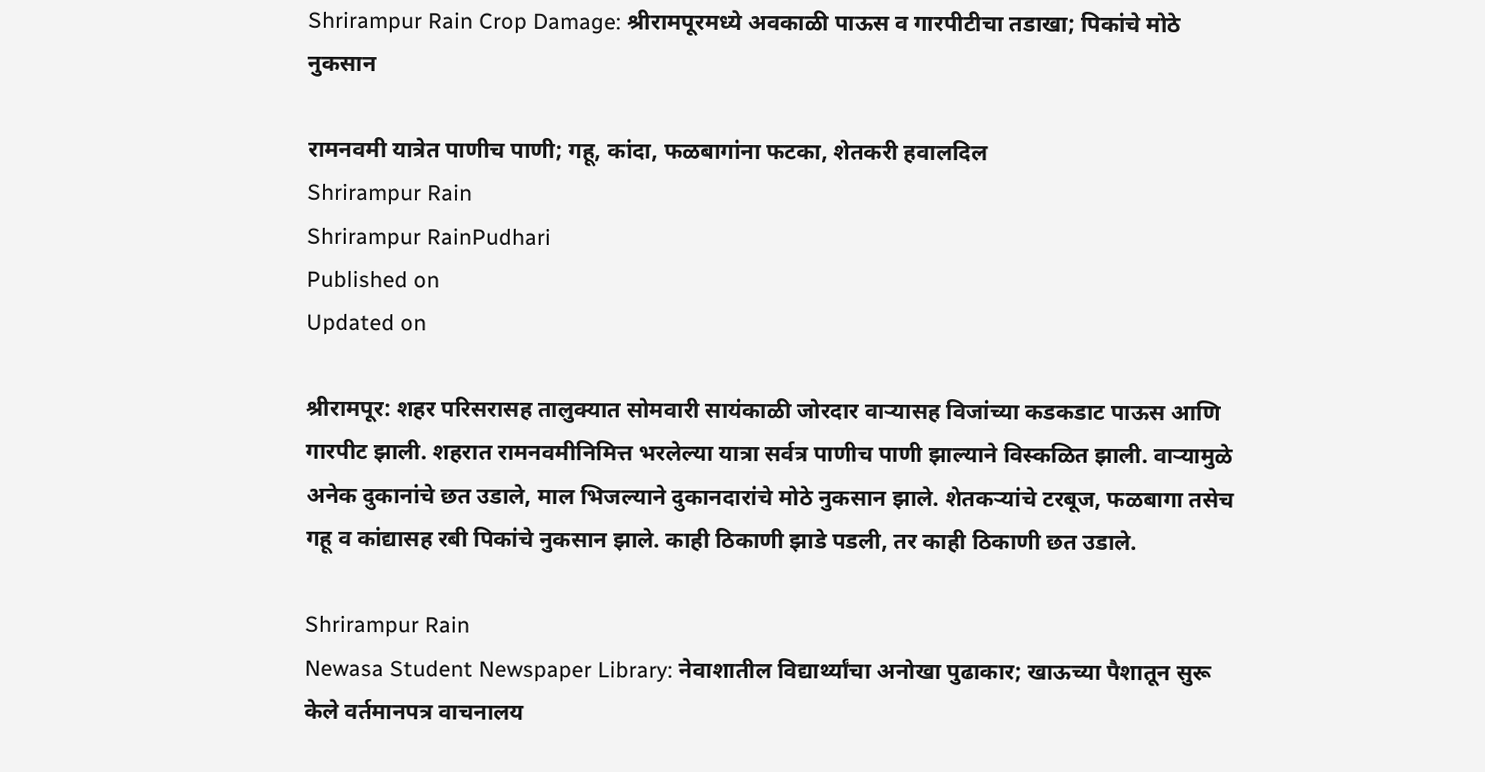Shrirampur Rain Crop Damage: श्रीरामपूरमध्ये अवकाळी पाऊस व गारपीटीचा तडाखा; पिकांचे मोठे नुकसान

रामनवमी यात्रेत पाणीच पाणी; गहू, कांदा, फळबागांना फटका, शेतकरी हवालदिल
Shrirampur Rain
Shrirampur RainPudhari
Published on
Updated on

श्रीरामपूर: शहर परिसरासह तालुक्यात सोमवारी सायंकाळी जोरदार वाऱ्यासह विजांच्या कडकडाट पाऊस आणि गारपीट झाली. शहरात रामनवमीनिमित्त भरलेल्या यात्रा सर्वत्र पाणीच पाणी झाल्याने विस्कळित झाली. वाऱ्यामुळे अनेक दुकानांचे छत उडाले, माल भिजल्याने दुकानदारांचे मोठे नुकसान झाले. शेतकऱ्यांचे टरबूज, फळबागा तसेच गहू व कांद्यासह रबी पिकांचे नुकसान झाले. काही ठिकाणी झाडे पडली, तर काही ठिकाणी छत उडाले.

Shrirampur Rain
Newasa Student Newspaper Library: नेवाशातील विद्यार्थ्यांचा अनोखा पुढाकार; खाऊच्या पैशातून सुरू केले वर्तमानपत्र वाचनालय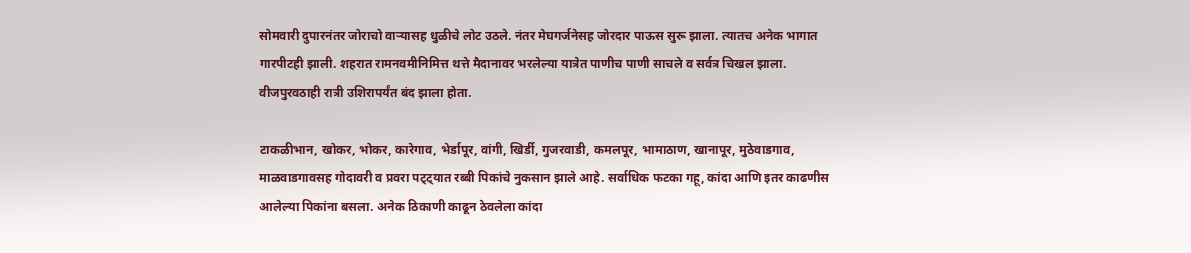सोमवारी दुपारनंतर जोराचो वाऱ्यासह धुळीचे लोट उठले. नंतर मेघगर्जनेसह जोरदार पाऊस सुरू झाला. त्यातच अनेक भागात गारपीटही झाली. शहरात रामनवमीनिमित्त थत्ते मैदानावर भरलेल्या यात्रेत पाणीच पाणी साचले व सर्वत्र चिखल झाला. वीजपुरवठाही रात्री उशिरापर्यंत बंद झाला होता.

टाकळीभान, खोकर, भोकर, कारेगाव, भेर्डापूर, वांगी, खिर्डी, गुजरवाडी, कमलपूर, भामाठाण, खानापूर, मुठेवाडगाव, माळवाडगावसह गोदावरी व प्रवरा पट्ट्यात रब्बी पिकांचे नुकसान झाले आहे. सर्वाधिक फटका गहू, कांदा आणि इतर काढणीस आलेल्या पिकांना बसला. अनेक ठिकाणी काढून ठेवलेला कांदा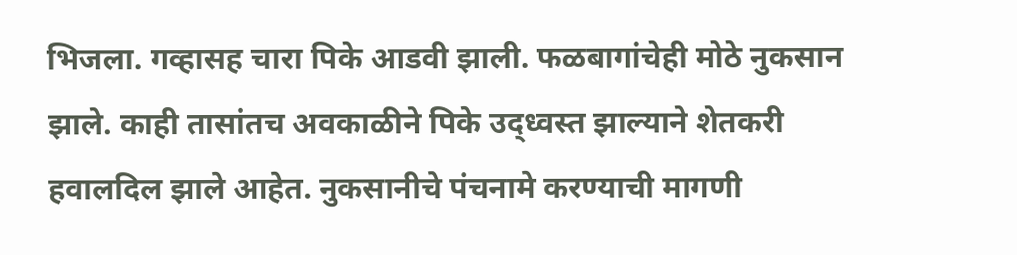भिजला. गव्हासह चारा पिके आडवी झाली. फळबागांचेही मोठे नुकसान झाले. काही तासांतच अवकाळीने पिके उद्ध्वस्त झाल्याने शेतकरी हवालदिल झाले आहेत. नुकसानीचे पंचनामे करण्याची मागणी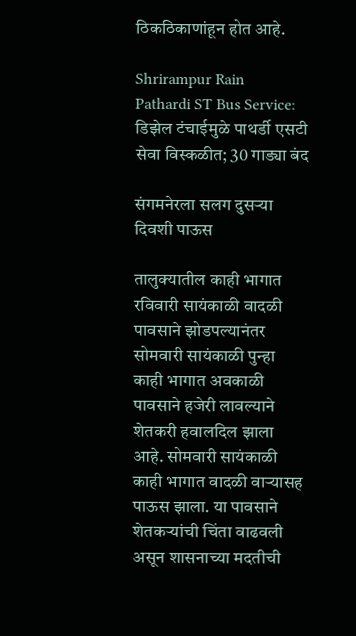ठिकठिकाणांहून होत आहे.

Shrirampur Rain
Pathardi ST Bus Service: डिझेल टंचाईमुळे पाथर्डी एसटी सेवा विस्कळीत; 30 गाड्या बंद

संगमनेरला सलग दुसऱ्या दिवशी पाऊस

तालुक्यातील काही भागात रविवारी सायंकाळी वादळी पावसाने झोडपल्यानंतर सोमवारी सायंकाळी पुन्हा काही भागात अवकाळी पावसाने हजेरी लावल्याने शेतकरी हवालदिल झाला आहे. सोमवारी सायंकाळी काही भागात वादळी वाऱ्यासह पाऊस झाला. या पावसाने शेतकऱ्यांची चिंता वाढवली असून शासनाच्या मदतीची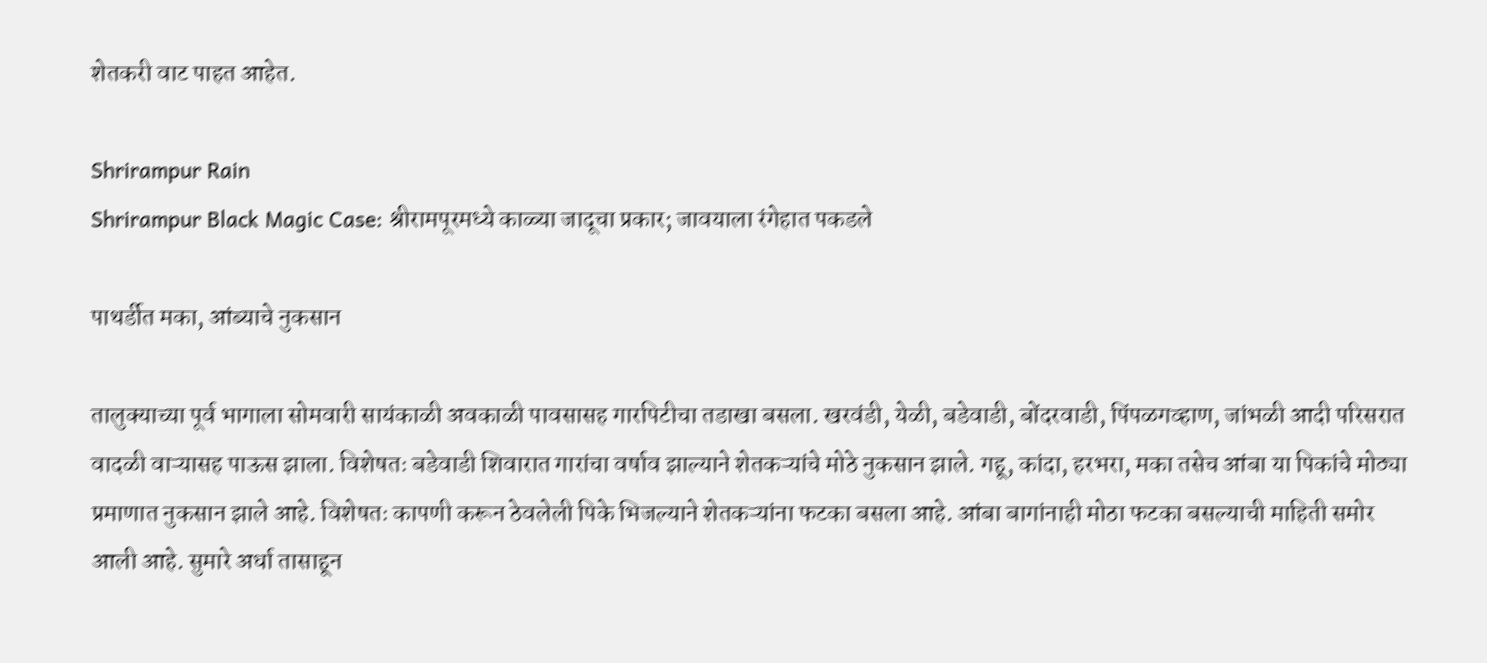शेतकरी वाट पाहत आहेत.

Shrirampur Rain
Shrirampur Black Magic Case: श्रीरामपूरमध्ये काळ्या जादूचा प्रकार; जावयाला रंगेहात पकडले

पाथर्डीत मका, आंब्याचे नुकसान

तालुक्याच्या पूर्व भागाला सोमवारी सायंकाळी अवकाळी पावसासह गारपिटीचा तडाखा बसला. खरवंडी, येळी, बडेवाडी, बोंदरवाडी, पिंपळगव्हाण, जांभळी आदी परिसरात वादळी वाऱ्यासह पाऊस झाला. विशेषतः बडेवाडी शिवारात गारांचा वर्षाव झाल्याने शेतकऱ्यांचे मोठे नुकसान झाले. गहू, कांदा, हरभरा, मका तसेच आंबा या पिकांचे मोठ्या प्रमाणात नुकसान झाले आहे. विशेषतः कापणी करून ठेवलेली पिके भिजल्याने शेतकऱ्यांना फटका बसला आहे. आंबा बागांनाही मोठा फटका बसल्याची माहिती समोर आली आहे. सुमारे अर्धा तासाहून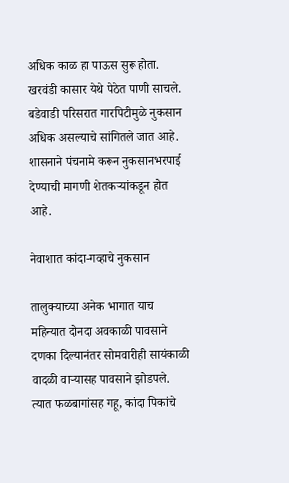अधिक काळ हा पाऊस सुरू होता. खरवंडी कासार येथे पेठेत पाणी साचले. बडेवाडी परिसरात गारपिटीमुळे नुकसान अधिक असल्याचे सांगितले जात आहे. शासनाने पंचनामे करून नुकसानभरपाई देण्याची मागणी शेतकऱ्यांकडून होत आहे.

नेवाशात कांदा-गव्हाचे नुकसान

तालुक्याच्या अनेक भागात याच महिन्यात दोनदा अवकाळी पावसाने दणका दिल्यानंतर सोमवारीही सायंकाळी वादळी वाऱ्यासह पावसाने झोडपले. त्यात फळबागांसह गहू, कांदा पिकांचे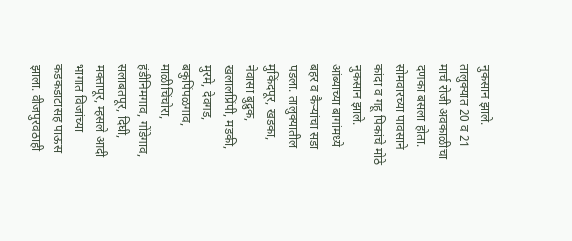नुकसान झाले. तालुक्यात 20 व 21 मार्च रोजी अवकाळीचा दणका बसला होता. सोमवारच्या पावसाने कांदा व गहू पिकांचे मोठे नुकसान झाले. आंब्याच्या बागांमध्ये बहर व कैऱ्यांचा सडा पडला. तालुक्यातील मुकिंदपूर, खडका, नेवासा बुद्रुक, खलालप्रिंपी, मडकी, मुरमे, देवगड, बकुपिंपळगाव, माळीचिंचोरा, हंडीनिमगाव, गोंडेगाव, सलाबतपूर, दिघी, मक्तापूर, म्हसले आदी भागात विजांच्या कडकडाटासह पाऊस झाला. वीजपुरवठाही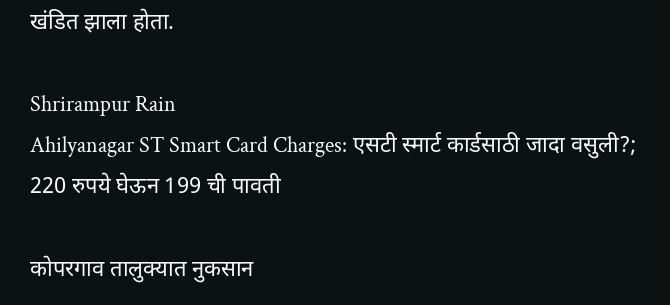खंडित झाला होता.

Shrirampur Rain
Ahilyanagar ST Smart Card Charges: एसटी स्मार्ट कार्डसाठी जादा वसुली?; 220 रुपये घेऊन 199 ची पावती

कोपरगाव तालुक्यात नुकसान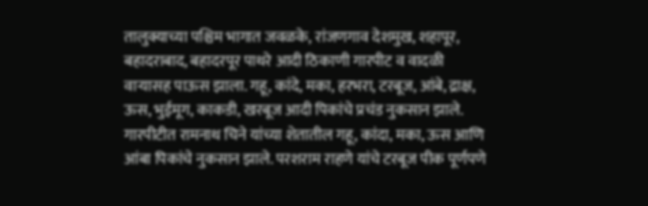तालुक्याच्या पश्चिम भागात जवळके, रांजणगाव देशमुख, शहापूर, बहादराबाद, बहादरपूर पाथरे आदी ठिकाणी गारपीट व वादळी वाऱ्यासह पाऊस झाला. गहू, कांदे, मका, हरभरा, टरबूज, आंबे, द्राक्ष, ऊस, भुईमूग, काकडी, खरबूज आदी पिकांचे प्रचंड नुकसान झाले. गारपीटीत रामनाथ चिने यांच्या शेतातील गहू, कांदा, मका, ऊस आणि आंबा पिकांचे नुकसान झाले. परशराम राहणे यांचे टरबूज पीक पूर्णपणे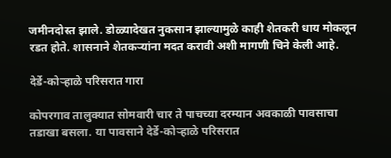जमीनदोस्त झाले. डोळ्यादेखत नुकसान झाल्यामुळे काही शेतकरी धाय मोकलून रडत होते. शासनाने शेतकऱ्यांना मदत करावी अशी मागणी चिने केली आहे.

देर्डे-कोऱ्हाळे परिसरात गारा

कोपरगाव तालुक्यात सोमवारी चार ते पाचच्या दरम्यान अवकाळी पावसाचा तडाखा बसला. या पावसाने देर्डे-कोऱ्हाळे परिसरात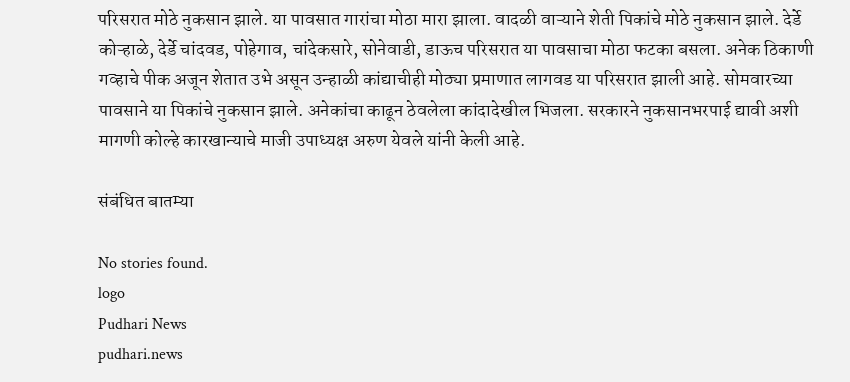परिसरात मोठे नुकसान झाले. या पावसात गारांचा मोठा मारा झाला. वादळी वाऱ्याने शेती पिकांचे मोठे नुकसान झाले. देर्डे कोऱ्हाळे, देर्डे चांदवड, पोहेगाव, चांदेकसारे, सोनेवाडी, डाऊच परिसरात या पावसाचा मोठा फटका बसला. अनेक ठिकाणी गव्हाचे पीक अजून शेतात उभे असून उन्हाळी कांद्याचीही मोठ्या प्रमाणात लागवड या परिसरात झाली आहे. सोमवारच्या पावसाने या पिकांचे नुकसान झाले. अनेकांचा काढून ठेवलेला कांदादेखील भिजला. सरकारने नुकसानभरपाई द्यावी अशी मागणी कोल्हे कारखान्याचे माजी उपाध्यक्ष अरुण येवले यांनी केली आहे.

संबंधित बातम्या

No stories found.
logo
Pudhari News
pudhari.news